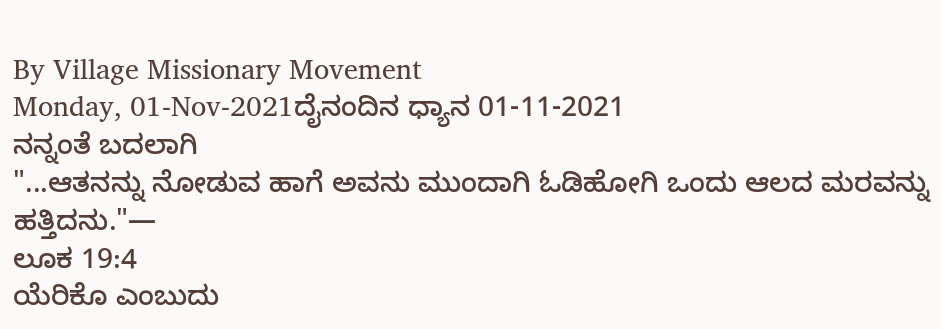By Village Missionary Movement
Monday, 01-Nov-2021ದೈನಂದಿನ ಧ್ಯಾನ 01-11-2021
ನನ್ನಂತೆ ಬದಲಾಗಿ
"...ಆತನನ್ನು ನೋಡುವ ಹಾಗೆ ಅವನು ಮುಂದಾಗಿ ಓಡಿಹೋಗಿ ಒಂದು ಆಲದ ಮರವನ್ನು ಹತ್ತಿದನು."—
ಲೂಕ 19:4
ಯೆರಿಕೊ ಎಂಬುದು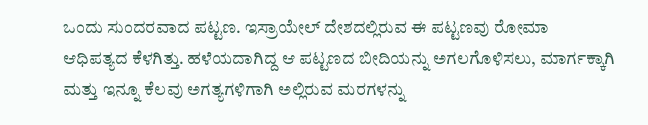ಒಂದು ಸುಂದರವಾದ ಪಟ್ಟಣ. ಇಸ್ರಾಯೇಲ್ ದೇಶದಲ್ಲಿರುವ ಈ ಪಟ್ಟಣವು ರೋಮಾ ಆಧಿಪತ್ಯದ ಕೆಳಗಿತ್ತು. ಹಳೆಯದಾಗಿದ್ದ ಆ ಪಟ್ಟಣದ ಬೀದಿಯನ್ನು ಅಗಲಗೊಳಿಸಲು, ಮಾರ್ಗಕ್ಕಾಗಿ ಮತ್ತು ಇನ್ನೂ ಕೆಲವು ಅಗತ್ಯಗಳಿಗಾಗಿ ಅಲ್ಲಿರುವ ಮರಗಳನ್ನು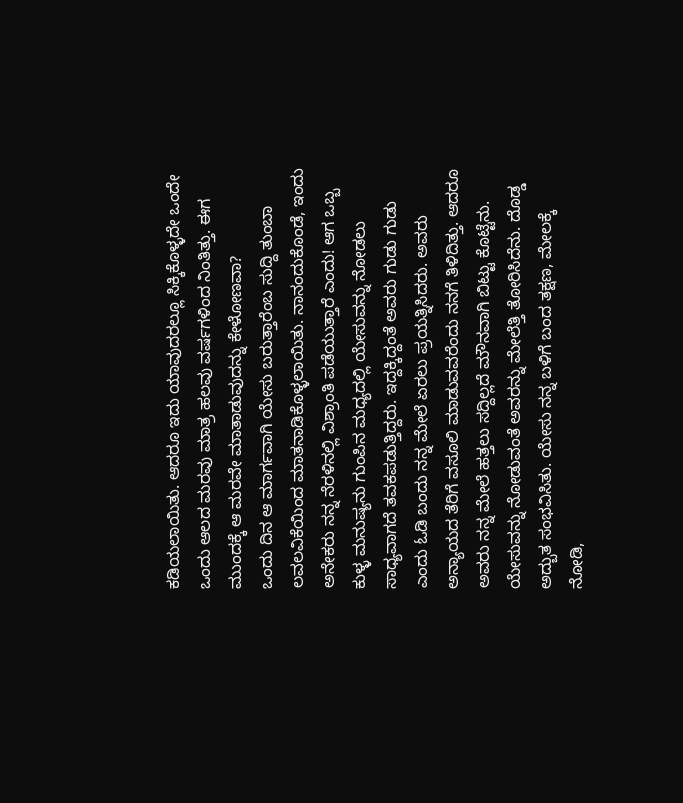ಕಡಿಯಲಾಯಿತು. ಆದರೂ ಇದು ಯಾವುದರಲ್ಲೂ ಸಿಕ್ಕಿಕೊಳ್ಳದೇ ಒಂದೇ ಒಂದು ಆಲದ ಮರವು ಮಾತ್ರ ಹಲವು ವರ್ಷಗಳಿಂದ ನಿಂತಿತ್ತು. ಈಗ ಮುಂದಕ್ಕೆ ಆ ಮರವೇ ಮಾತಾಡುವುದನ್ನು ಕೇಳೋಣವಾ?
ಒಂದು ದಿನ ಆ ಮಾರ್ಗವಾಗಿ ಯೇಸು ಬರುತ್ತಾರೆಂಬ ಸುದ್ದಿ ತುಂಬಾ ಲವಲವಿಕೆಯಿಂದ ಮಾತನಾಡಿಕೊಳ್ಳಲಾಯಿತು. ನಾನಂದುಕೊಂಡೆ, ಇಂದು ಅನೇಕರು ನನ್ನ ನೆರಳಿನಲ್ಲಿ ವಿಶ್ರಾಂತಿ ಪಡೆಯುತ್ತಾರೆ ಎಂದು! ಆಗ ಒಬ್ಬ ಕುಳ್ಳ ಮನುಷ್ಯನು ಗುಂಪಿನ ಮಧ್ಯದಲ್ಲಿ ಯೇಸುವನ್ನು ನೋಡಲು ಸಾಧ್ಯವಾಗದೆ ತವಕಪಡುತ್ತಿದ್ದರು. ಇದ್ದಕ್ಕಿದ್ದಂತೆ ಅವರು ಗುಡು ಗುಡು ಎಂದು ಓಡಿ ಬಂದು ನನ್ನ ಮೇಲೆ ಏರಲು ಪ್ರಯತ್ನಿಸಿದರು. ಅವರು ಅನ್ಯಾಯದ ತೆರಿಗೆ ವಸೂಲಿ ಮಾಡುವವರೆಂದು ನನಗೆ ತಿಳಿದಿತ್ತು. ಆದರೂ ಅವರು ನನ್ನ ಮೇಲೆ ಹತ್ತಲು ಸದ್ದಿಲ್ಲದೆ ಮೌನವಾಗಿ ಬಿಟ್ಟು ಕೊಟ್ಟೆನು. ಯೇಸುವನ್ನು ನೋಡುವಂತೆ ಅವರನ್ನು ಮೇಲೆತ್ತಿ ತೋರಿಸಿದೆನು. ದೊಡ್ಡ ಅದ್ಬುತ ಸಂಭವಿಸಿತು. ಯೇಸು ನನ್ನ ಬಳಿಗೆ ಬಂದ ತಕ್ಷಣ, ಮೇಲಕ್ಕೆ ನೋಡಿ,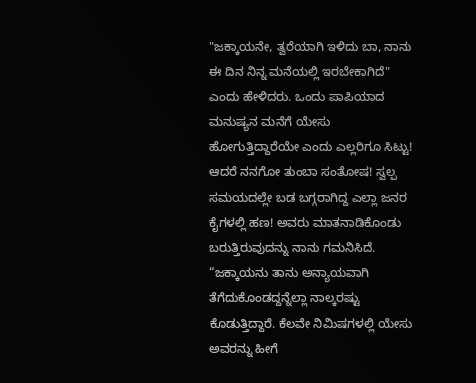"ಜಕ್ಕಾಯನೇ, ತ್ವರೆಯಾಗಿ ಇಳಿದು ಬಾ, ನಾನು ಈ ದಿನ ನಿನ್ನ ಮನೆಯಲ್ಲಿ ಇರಬೇಕಾಗಿದೆ" ಎಂದು ಹೇಳಿದರು. ಒಂದು ಪಾಪಿಯಾದ ಮನುಷ್ಯನ ಮನೆಗೆ ಯೇಸು ಹೋಗುತ್ತಿದ್ದಾರೆಯೇ ಎಂದು ಎಲ್ಲರಿಗೂ ಸಿಟ್ಟು! ಆದರೆ ನನಗೋ ತುಂಬಾ ಸಂತೋಷ! ಸ್ವಲ್ಪ ಸಮಯದಲ್ಲೇ ಬಡ ಬಗ್ಗರಾಗಿದ್ದ ಎಲ್ಲಾ ಜನರ ಕೈಗಳಲ್ಲಿ ಹಣ! ಅವರು ಮಾತನಾಡಿಕೊಂಡು ಬರುತ್ತಿರುವುದನ್ನು ನಾನು ಗಮನಿಸಿದೆ. “ಜಕ್ಕಾಯನು ತಾನು ಅನ್ಯಾಯವಾಗಿ ತೆಗೆದುಕೊಂಡದ್ದನ್ನೆಲ್ಲಾ ನಾಲ್ಕರಷ್ಟು ಕೊಡುತ್ತಿದ್ದಾರೆ. ಕೆಲವೇ ನಿಮಿಷಗಳಲ್ಲಿ ಯೇಸು ಅವರನ್ನು ಹೀಗೆ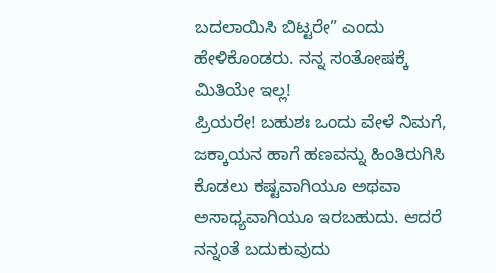ಬದಲಾಯಿಸಿ ಬಿಟ್ಟರೇ” ಎಂದು ಹೇಳಿಕೊಂಡರು. ನನ್ನ ಸಂತೋಷಕ್ಕೆ ಮಿತಿಯೇ ಇಲ್ಲ!
ಪ್ರಿಯರೇ! ಬಹುಶಃ ಒಂದು ವೇಳೆ ನಿಮಗೆ, ಜಕ್ಕಾಯನ ಹಾಗೆ ಹಣವನ್ನು ಹಿಂತಿರುಗಿಸಿ ಕೊಡಲು ಕಷ್ಟವಾಗಿಯೂ ಅಥವಾ ಅಸಾಧ್ಯವಾಗಿಯೂ ಇರಬಹುದು. ಆದರೆ ನನ್ನಂತೆ ಬದುಕುವುದು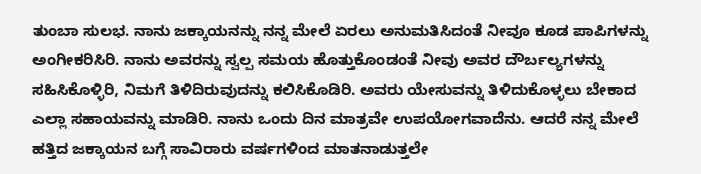ತುಂಬಾ ಸುಲಭ. ನಾನು ಜಕ್ಕಾಯನನ್ನು ನನ್ನ ಮೇಲೆ ಏರಲು ಅನುಮತಿಸಿದಂತೆ ನೀವೂ ಕೂಡ ಪಾಪಿಗಳನ್ನು ಅಂಗೀಕರಿಸಿರಿ. ನಾನು ಅವರನ್ನು ಸ್ವಲ್ಪ ಸಮಯ ಹೊತ್ತುಕೊಂಡಂತೆ ನೀವು ಅವರ ದೌರ್ಬಲ್ಯಗಳನ್ನು ಸಹಿಸಿಕೊಳ್ಳಿರಿ, ನಿಮಗೆ ತಿಳಿದಿರುವುದನ್ನು ಕಲಿಸಿಕೊಡಿರಿ. ಅವರು ಯೇಸುವನ್ನು ತಿಳಿದುಕೊಳ್ಳಲು ಬೇಕಾದ ಎಲ್ಲಾ ಸಹಾಯವನ್ನು ಮಾಡಿರಿ. ನಾನು ಒಂದು ದಿನ ಮಾತ್ರವೇ ಉಪಯೋಗವಾದೆನು. ಆದರೆ ನನ್ನ ಮೇಲೆ ಹತ್ತಿದ ಜಕ್ಕಾಯನ ಬಗ್ಗೆ ಸಾವಿರಾರು ವರ್ಷಗಳಿಂದ ಮಾತನಾಡುತ್ತಲೇ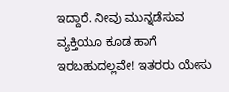ಇದ್ದಾರೆ. ನೀವು ಮುನ್ನಡೆಸುವ ವ್ಯಕ್ತಿಯೂ ಕೂಡ ಹಾಗೆ ಇರಬಹುದಲ್ಲವೇ! ಇತರರು ಯೇಸು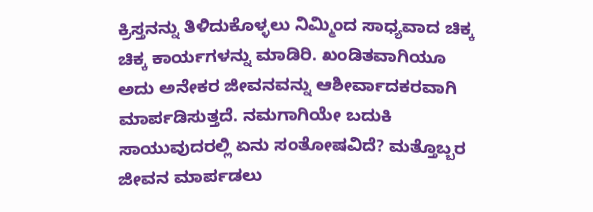ಕ್ರಿಸ್ತನನ್ನು ತಿಳಿದುಕೊಳ್ಳಲು ನಿಮ್ಮಿಂದ ಸಾಧ್ಯವಾದ ಚಿಕ್ಕ ಚಿಕ್ಕ ಕಾರ್ಯಗಳನ್ನು ಮಾಡಿರಿ. ಖಂಡಿತವಾಗಿಯೂ ಅದು ಅನೇಕರ ಜೀವನವನ್ನು ಆಶೀರ್ವಾದಕರವಾಗಿ ಮಾರ್ಪಡಿಸುತ್ತದೆ. ನಮಗಾಗಿಯೇ ಬದುಕಿ ಸಾಯುವುದರಲ್ಲಿ ಏನು ಸಂತೋಷವಿದೆ? ಮತ್ತೊಬ್ಬರ ಜೀವನ ಮಾರ್ಪಡಲು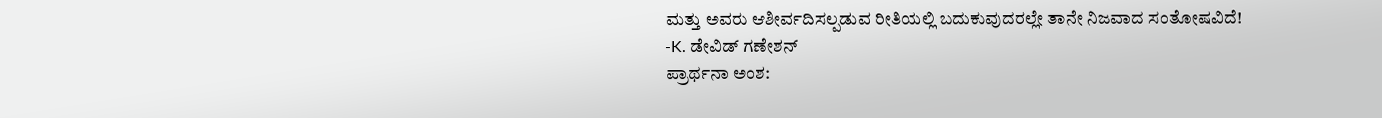ಮತ್ತು ಅವರು ಆಶೀರ್ವದಿಸಲ್ಪಡುವ ರೀತಿಯಲ್ಲಿ ಬದುಕುವುದರಲ್ಲೇ ತಾನೇ ನಿಜವಾದ ಸಂತೋಷವಿದೆ!
-K. ಡೇವಿಡ್ ಗಣೇಶನ್
ಪ್ರಾರ್ಥನಾ ಅಂಶ: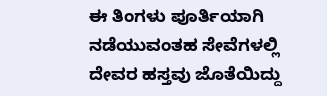ಈ ತಿಂಗಳು ಪೂರ್ತಿಯಾಗಿ ನಡೆಯುವಂತಹ ಸೇವೆಗಳಲ್ಲಿ ದೇವರ ಹಸ್ತವು ಜೊತೆಯಿದ್ದು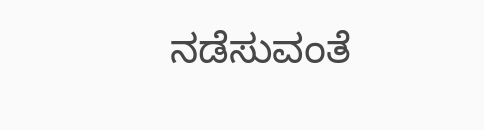ನಡೆಸುವಂತೆ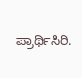ಪ್ರಾರ್ಥಿಸಿರಿ.